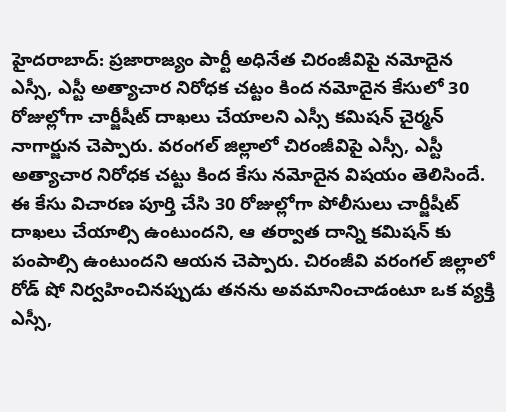హైదరాబాద్: ప్రజారాజ్యం పార్టీ అధినేత చిరంజీవిపై నమోదైన ఎస్సీ, ఎస్టీ అత్యాచార నిరోధక చట్టం కింద నమోదైన కేసులో 30 రోజుల్లోగా చార్జీషీట్ దాఖలు చేయాలని ఎస్సీ కమిషన్ చైర్మన్ నాగార్జున చెప్పారు. వరంగల్ జిల్లాలో చిరంజీవిపై ఎస్సీ, ఎస్టీ అత్యాచార నిరోధక చట్టు కింద కేసు నమోదైన విషయం తెలిసిందే. ఈ కేసు విచారణ పూర్తి చేసి 30 రోజుల్లోగా పోలీసులు చార్జీషీట్ దాఖలు చేయాల్సి ఉంటుందని, ఆ తర్వాత దాన్ని కమిషన్ కు పంపాల్సి ఉంటుందని ఆయన చెప్పారు. చిరంజీవి వరంగల్ జిల్లాలో రోడ్ షో నిర్వహించినప్పుడు తనను అవమానించాడంటూ ఒక వ్యక్తి ఎస్సీ,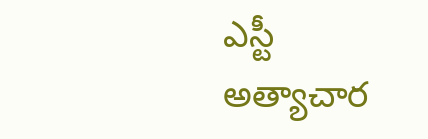ఎస్టీ అత్యాచార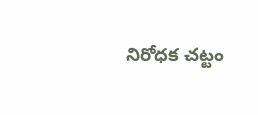నిరోధక చట్టం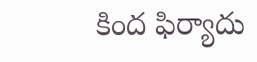కింద ఫిర్యాదు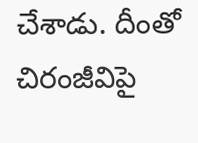చేశాడు. దీంతో చిరంజీవిపై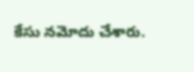కేసు నమోదు చేశారు.